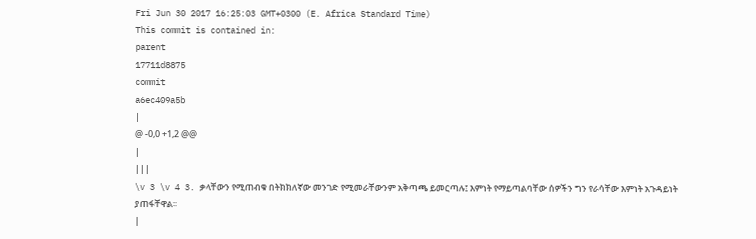Fri Jun 30 2017 16:25:03 GMT+0300 (E. Africa Standard Time)
This commit is contained in:
parent
17711d8875
commit
a6ec409a5b
|
@ -0,0 +1,2 @@
|
|||
\v 3 \v 4 3. ቃላቸውን የሚጠብቁ በትክክለኛው መንገድ የሚመራቸውንም አቅጣጫ ይመርጣሉ፤ እምነት የማይጣልባቸው ሰዎችን ግን የራሳቸው እምነት አጉዳይነት ያጠፋቸዋል፡፡
|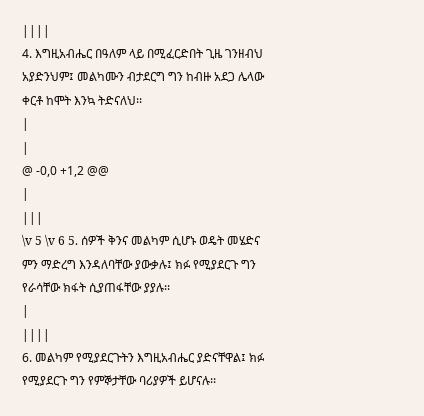||||
4. እግዚአብሔር በዓለም ላይ በሚፈርድበት ጊዜ ገንዘብህ አያድንህም፤ መልካሙን ብታደርግ ግን ከብዙ አደጋ ሌላው ቀርቶ ከሞት እንኳ ትድናለህ፡፡
|
|
@ -0,0 +1,2 @@
|
|||
\v 5 \v 6 5. ሰዎች ቅንና መልካም ሲሆኑ ወዴት መሄድና ምን ማድረግ እንዳለባቸው ያውቃሉ፤ ክፉ የሚያደርጉ ግን የራሳቸው ክፋት ሲያጠፋቸው ያያሉ፡፡
|
||||
6. መልካም የሚያደርጉትን እግዚአብሔር ያድናቸዋል፤ ክፉ የሚያደርጉ ግን የምኞታቸው ባሪያዎች ይሆናሉ፡፡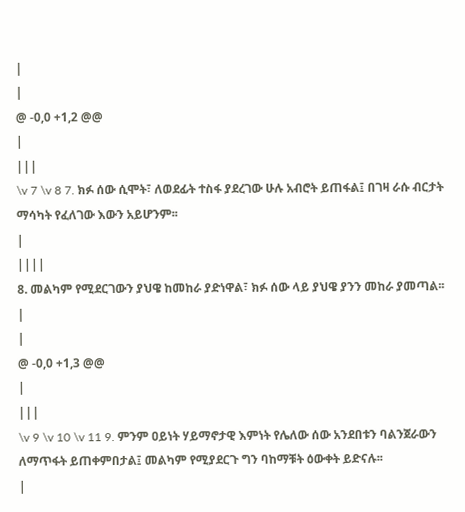|
|
@ -0,0 +1,2 @@
|
|||
\v 7 \v 8 7. ክፉ ሰው ሲሞት፣ ለወደፊት ተስፋ ያደረገው ሁሉ አብሮት ይጠፋል፤ በገዛ ራሱ ብርታት ማሳካት የፈለገው እውን አይሆንም፡፡
|
||||
8. መልካም የሚደርገውን ያህዌ ከመከራ ያድነዋል፣ ክፉ ሰው ላይ ያህዌ ያንን መከራ ያመጣል፡፡
|
|
@ -0,0 +1,3 @@
|
|||
\v 9 \v 10 \v 11 9. ምንም ዐይነት ሃይማኖታዊ እምነት የሌለው ሰው አንደበቱን ባልንጀራውን ለማጥፋት ይጠቀምበታል፤ መልካም የሚያደርጉ ግን ባከማቹት ዕውቀት ይድናሉ፡፡
|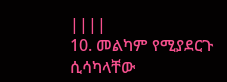||||
10. መልካም የሚያደርጉ ሲሳካላቸው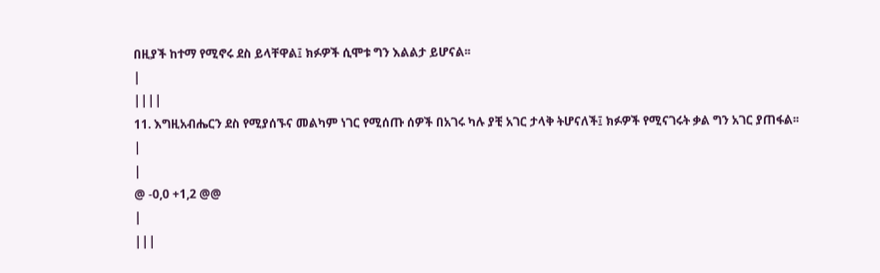በዚያች ከተማ የሚኖሩ ደስ ይላቸዋል፤ ክፉዎች ሲሞቱ ግን እልልታ ይሆናል፡፡
|
||||
11. እግዚአብሔርን ደስ የሚያሰኙና መልካም ነገር የሚሰጡ ሰዎች በአገሩ ካሉ ያቺ አገር ታላቅ ትሆናለች፤ ክፉዎች የሚናገሩት ቃል ግን አገር ያጠፋል፡፡
|
|
@ -0,0 +1,2 @@
|
|||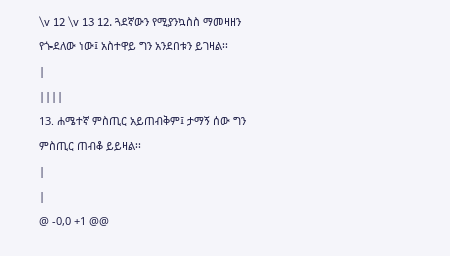\v 12 \v 13 12. ጓደኛውን የሚያንኳስስ ማመዛዘን የጐደለው ነው፤ አስተዋይ ግን አንደበቱን ይገዛል፡፡
|
||||
13. ሐሜተኛ ምስጢር አይጠብቅም፤ ታማኝ ሰው ግን ምስጢር ጠብቆ ይይዛል፡፡
|
|
@ -0,0 +1 @@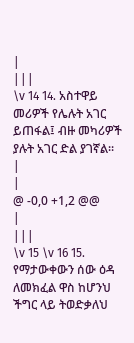|
|||
\v 14 14. አስተዋይ መሪዎች የሌሉት አገር ይጠፋል፤ ብዙ መካሪዎች ያሉት አገር ድል ያገኛል፡፡
|
|
@ -0,0 +1,2 @@
|
|||
\v 15 \v 16 15. የማታውቀውን ሰው ዕዳ ለመክፈል ዋስ ከሆንህ ችግር ላይ ትወድቃለህ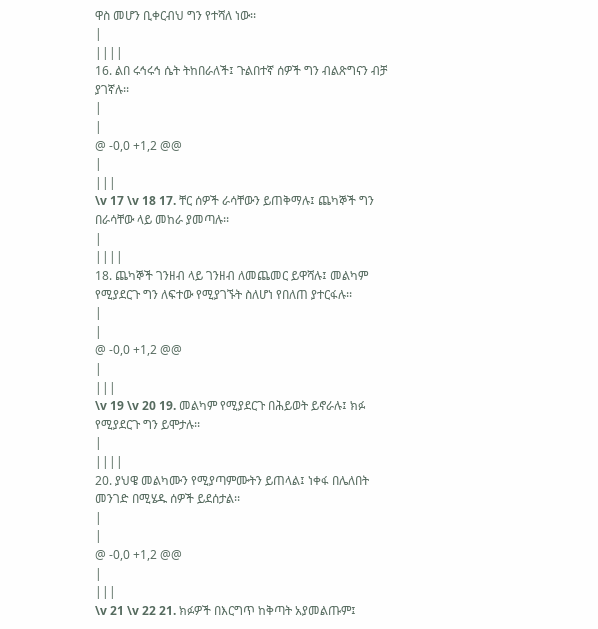ዋስ መሆን ቢቀርብህ ግን የተሻለ ነው፡፡
|
||||
16. ልበ ሩኅሩኅ ሴት ትከበራለች፤ ጉልበተኛ ሰዎች ግን ብልጽግናን ብቻ ያገኛሉ፡፡
|
|
@ -0,0 +1,2 @@
|
|||
\v 17 \v 18 17. ቸር ሰዎች ራሳቸውን ይጠቅማሉ፤ ጨካኞች ግን በራሳቸው ላይ መከራ ያመጣሉ፡፡
|
||||
18. ጨካኞች ገንዘብ ላይ ገንዘብ ለመጨመር ይዋሻሉ፤ መልካም የሚያደርጉ ግን ለፍተው የሚያገኙት ስለሆነ የበለጠ ያተርፋሉ፡፡
|
|
@ -0,0 +1,2 @@
|
|||
\v 19 \v 20 19. መልካም የሚያደርጉ በሕይወት ይኖራሉ፤ ክፉ የሚያደርጉ ግን ይሞታሉ፡፡
|
||||
20. ያህዌ መልካሙን የሚያጣምሙትን ይጠላል፤ ነቀፋ በሌለበት መንገድ በሚሄዱ ሰዎች ይደሰታል፡፡
|
|
@ -0,0 +1,2 @@
|
|||
\v 21 \v 22 21. ክፉዎች በእርግጥ ከቅጣት አያመልጡም፤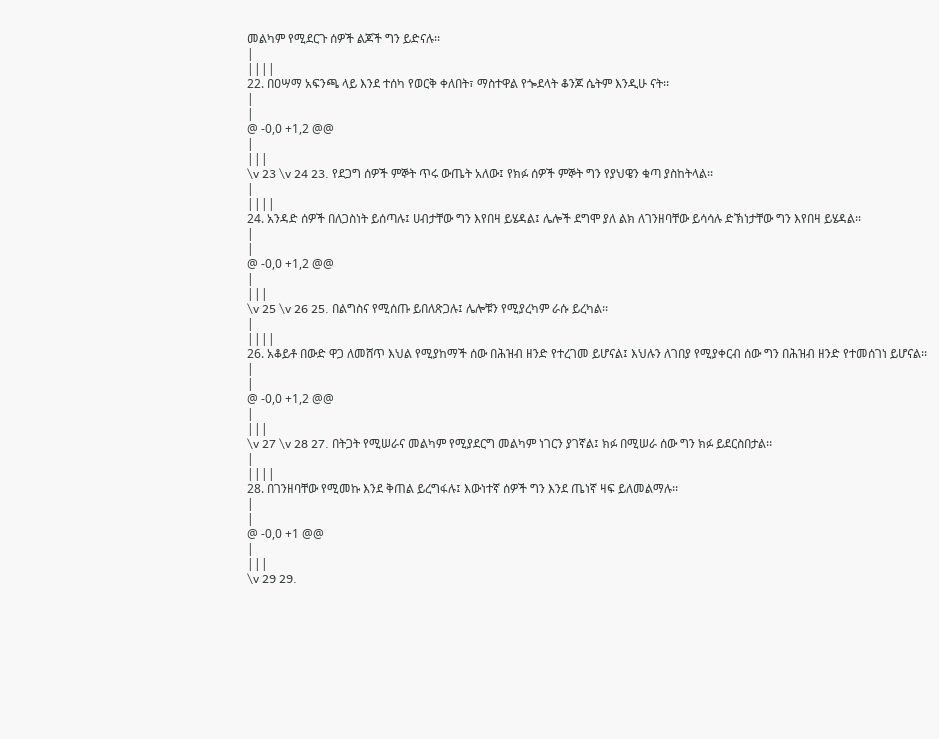መልካም የሚደርጉ ሰዎች ልጆች ግን ይድናሉ፡፡
|
||||
22. በዐሣማ አፍንጫ ላይ እንደ ተሰካ የወርቅ ቀለበት፣ ማስተዋል የጐደላት ቆንጆ ሴትም እንዲሁ ናት፡፡
|
|
@ -0,0 +1,2 @@
|
|||
\v 23 \v 24 23. የደጋግ ሰዎች ምኞት ጥሩ ውጤት አለው፤ የክፉ ሰዎች ምኞት ግን የያህዌን ቁጣ ያስከትላል፡፡
|
||||
24. አንዳድ ሰዎች በለጋስነት ይሰጣሉ፤ ሀብታቸው ግን እየበዛ ይሄዳል፤ ሌሎች ደግሞ ያለ ልክ ለገንዘባቸው ይሳሳሉ ድኽነታቸው ግን እየበዛ ይሄዳል፡፡
|
|
@ -0,0 +1,2 @@
|
|||
\v 25 \v 26 25. በልግስና የሚሰጡ ይበለጽጋሉ፤ ሌሎቹን የሚያረካም ራሱ ይረካል፡፡
|
||||
26. አቆይቶ በውድ ዋጋ ለመሸጥ እህል የሚያከማች ሰው በሕዝብ ዘንድ የተረገመ ይሆናል፤ እህሉን ለገበያ የሚያቀርብ ሰው ግን በሕዝብ ዘንድ የተመሰገነ ይሆናል፡፡
|
|
@ -0,0 +1,2 @@
|
|||
\v 27 \v 28 27. በትጋት የሚሠራና መልካም የሚያደርግ መልካም ነገርን ያገኛል፤ ክፉ በሚሠራ ሰው ግን ክፉ ይደርስበታል፡፡
|
||||
28. በገንዘባቸው የሚመኩ እንደ ቅጠል ይረግፋሉ፤ እውነተኛ ሰዎች ግን እንደ ጤነኛ ዛፍ ይለመልማሉ፡፡
|
|
@ -0,0 +1 @@
|
|||
\v 29 29.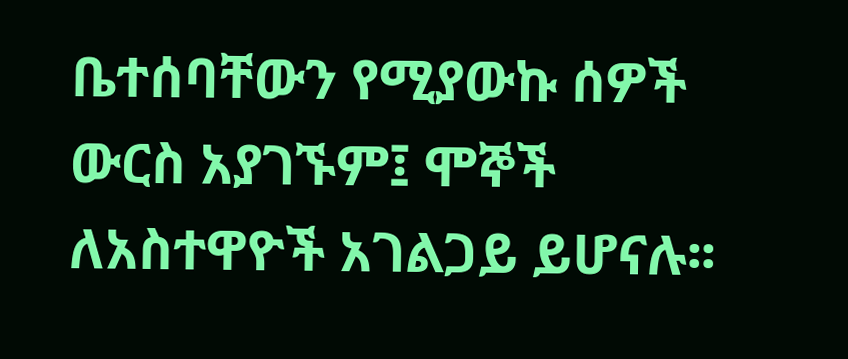ቤተሰባቸውን የሚያውኩ ሰዎች ውርስ አያገኙም፤ ሞኞች ለአስተዋዮች አገልጋይ ይሆናሉ፡፡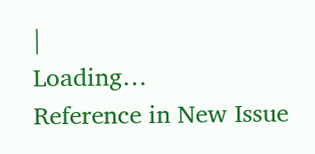|
Loading…
Reference in New Issue